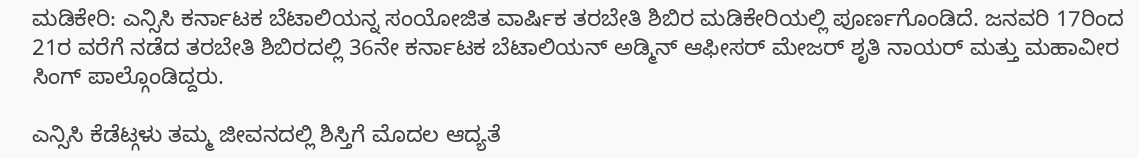ಮಡಿಕೇರಿ: ಎನ್ಸಿಸಿ ಕರ್ನಾಟಕ ಬೆಟಾಲಿಯನ್ನ ಸಂಯೋಜಿತ ವಾರ್ಷಿಕ ತರಬೇತಿ ಶಿಬಿರ ಮಡಿಕೇರಿಯಲ್ಲಿ ಪೂರ್ಣಗೊಂಡಿದೆ. ಜನವರಿ 17ರಿಂದ 21ರ ವರೆಗೆ ನಡೆದ ತರಬೇತಿ ಶಿಬಿರದಲ್ಲಿ 36ನೇ ಕರ್ನಾಟಕ ಬೆಟಾಲಿಯನ್ ಅಡ್ಮಿನ್ ಆಫೀಸರ್ ಮೇಜರ್ ಶೃತಿ ನಾಯರ್ ಮತ್ತು ಮಹಾವೀರ ಸಿಂಗ್ ಪಾಲ್ಗೊಂಡಿದ್ದರು.

ಎನ್ಸಿಸಿ ಕೆಡೆಟ್ಗಳು ತಮ್ಮ ಜೀವನದಲ್ಲಿ ಶಿಸ್ತಿಗೆ ಮೊದಲ ಆದ್ಯತೆ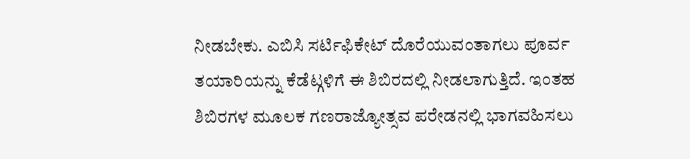ನೀಡಬೇಕು. ಎಬಿಸಿ ಸರ್ಟಿಫಿಕೇಟ್ ದೊರೆಯುವಂತಾಗಲು ಪೂರ್ವ ತಯಾರಿಯನ್ನು ಕೆಡೆಟ್ಗಳಿಗೆ ಈ ಶಿಬಿರದಲ್ಲಿ ನೀಡಲಾಗುತ್ತಿದೆ. ಇಂತಹ ಶಿಬಿರಗಳ ಮೂಲಕ ಗಣರಾಜ್ಯೋತ್ಸವ ಪರೇಡನಲ್ಲಿ ಭಾಗವಹಿಸಲು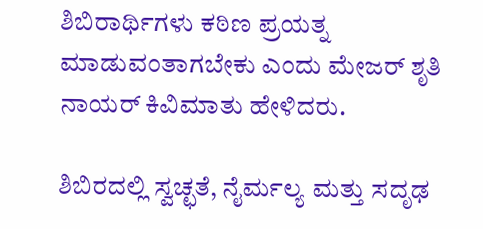ಶಿಬಿರಾರ್ಥಿಗಳು ಕಠಿಣ ಪ್ರಯತ್ನ ಮಾಡುವಂತಾಗಬೇಕು ಎಂದು ಮೇಜರ್ ಶೃತಿ ನಾಯರ್ ಕಿವಿಮಾತು ಹೇಳಿದರು.

ಶಿಬಿರದಲ್ಲಿ ಸ್ವಚ್ಛತೆ, ನೈರ್ಮಲ್ಯ ಮತ್ತು ಸದೃಢ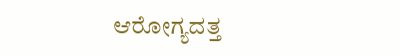ಆರೋಗ್ಯದತ್ತ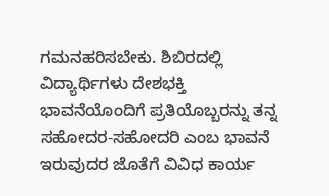ಗಮನಹರಿಸಬೇಕು. ಶಿಬಿರದಲ್ಲಿ ವಿದ್ಯಾರ್ಥಿಗಳು ದೇಶಭಕ್ತಿ ಭಾವನೆಯೊಂದಿಗೆ ಪ್ರತಿಯೊಬ್ಬರನ್ನು ತನ್ನ ಸಹೋದರ-ಸಹೋದರಿ ಎಂಬ ಭಾವನೆ ಇರುವುದರ ಜೊತೆಗೆ ವಿವಿಧ ಕಾರ್ಯ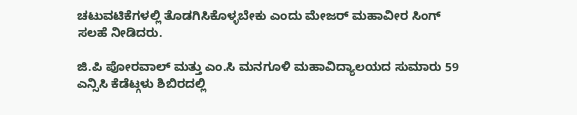ಚಟುವಟಿಕೆಗಳಲ್ಲಿ ತೊಡಗಿಸಿಕೊಳ್ಳಬೇಕು ಎಂದು ಮೇಜರ್ ಮಹಾವೀರ ಸಿಂಗ್ ಸಲಹೆ ನೀಡಿದರು.

ಜಿ.ಪಿ ಪೋರವಾಲ್ ಮತ್ತು ಎಂ.ಸಿ ಮನಗೂಳಿ ಮಹಾವಿದ್ಯಾಲಯದ ಸುಮಾರು 59 ಎನ್ಸಿಸಿ ಕೆಡೆಟ್ಗಳು ಶಿಬಿರದಲ್ಲಿ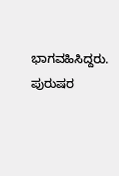ಭಾಗವಹಿಸಿದ್ದರು. ಪುರುಷರ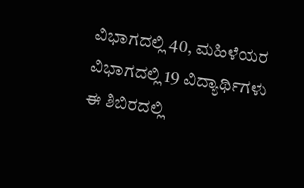ವಿಭಾಗದಲ್ಲಿ 40, ಮಹಿಳೆಯರ ವಿಭಾಗದಲ್ಲಿ 19 ವಿದ್ಯಾರ್ಥಿಗಳು ಈ ಶಿಬಿರದಲ್ಲಿ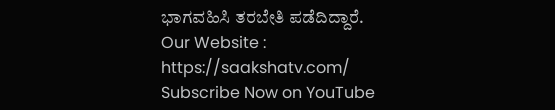ಭಾಗವಹಿಸಿ ತರಬೇತಿ ಪಡೆದಿದ್ದಾರೆ.
Our Website : https://saakshatv.com/
Subscribe Now on YouTube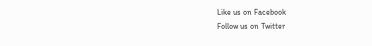Like us on Facebook
Follow us on Twitter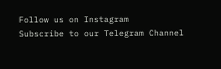Follow us on Instagram
Subscribe to our Telegram Channel